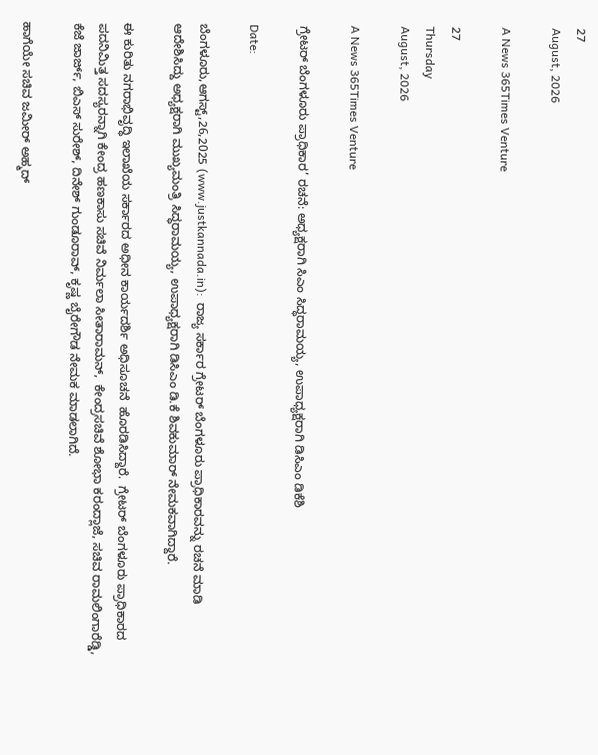27
August, 2026

A News 365Times Venture

27
Thursday
August, 2026

A News 365Times Venture

ಗ್ರೇಟರ್ ಬೆಂಗಳೂರು ಪ್ರಾಧಿಕಾರ’ ರಚನೆ: ಅಧ್ಯಕ್ಷರಾಗಿ ಸಿಎಂ ಸಿದ್ಧರಾಮಯ್ಯ, ಉಪಾಧ್ಯಕ್ಷರಾಗಿ ಡಿಸಿಎಂ ಡಿಕೆಶಿ

Date:

ಬೆಂಗಳೂರು,ಆಗಸ್ಟ್,26,2025 (www.justkannada.in):  ರಾಜ್ಯ ಸರ್ಕಾರ ಗ್ರೇಟರ್ ಬೆಂಗಳೂರು ಪ್ರಾಧಿಕಾರವನ್ನು ರಚನೆ ಮಾಡಿ ಆದೇಶಿಸಿದ್ದು ಅಧ್ಯಕ್ಷರಾಗಿ ಮುಖ್ಯಮಂತ್ರಿ ಸಿದ್ಧರಾಮಯ್ಯ, ಉಪಾಧ್ಯಕ್ಷರಾಗಿ ಡಿಸಿಎಂ ಡಿ.ಕೆ ಶಿವಕುಮಾರ್ ನೇಮಕವಾಗಿದ್ದಾರೆ.

ಈ ಕುರಿತು ನಗರಾಭಿವೃದ್ಧಿ ಇಲಾಖೆಯ ಸರ್ಕಾರದ ಅಧೀನ ಕಾರ್ಯದರ್ಶಿ ಅಧಿಸೂಚನೆ  ಹೊರಡಿಸಿದ್ದಾರೆ.  ಗ್ರೇಟರ್ ಬೆಂಗಳೂರು ಪ್ರಾಧಿಕಾರದ ಪದನಿಮಿತ್ತ ಸದಸ್ಯರನ್ನಾಗಿ ಕೇಂದ್ರ ಹಣಕಾಸು ಸಚಿವೆ ನಿರ್ಮಲಾ ಸೀತಾರಾಮನ್,  ಕೇಂದ್ರಸಚಿವೆ ಶೋಭಾ ಕರಂದ್ಲಾಜೆ, ಸಚಿವ ರಾಮಲಿಂಗಾರೆಡ್ಡಿ, ಕೆಜೆ ಜಾರ್ಜ್, ಬಿಎಸ್ ಸುರೇಶ್, ದಿನೇಶ್ ಗುಂಡೂರಾವ್, ಕೃಷ್ಣ ಬೈರೇಗೌಡ ನೇಮಕ ಮಾಡಲಾಗಿದೆ.

ಹಾಗೆಯೇ ಸಚಿವ ಜಮೀರ್ ಅಹ್ಮದ್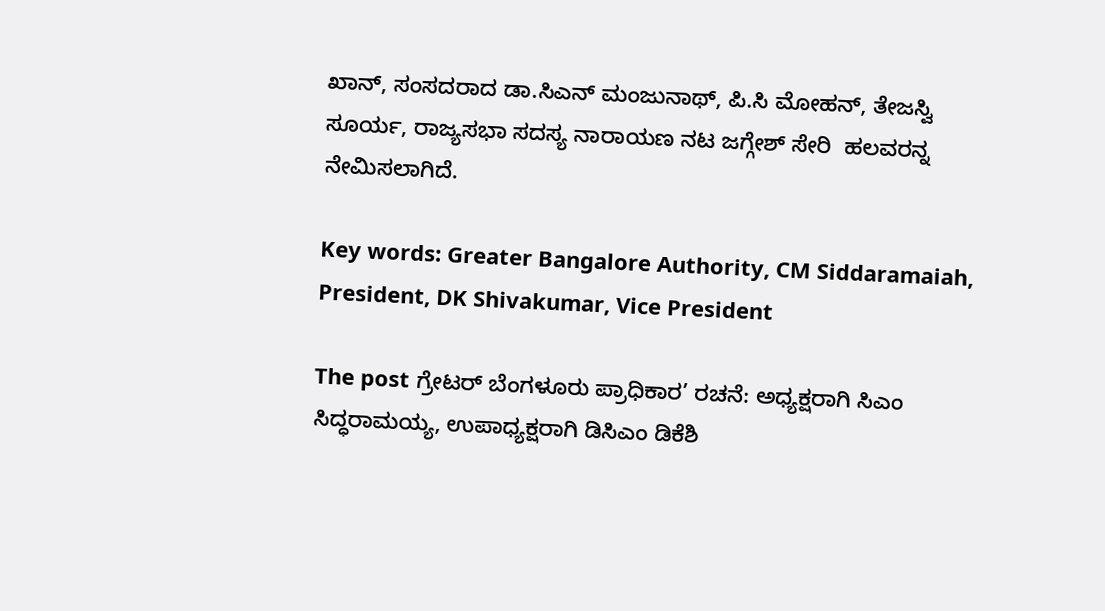ಖಾನ್, ಸಂಸದರಾದ ಡಾ.ಸಿಎನ್ ಮಂಜುನಾಥ್, ಪಿ.ಸಿ ಮೋಹನ್, ತೇಜಸ್ವಿ ಸೂರ್ಯ, ರಾಜ್ಯಸಭಾ ಸದಸ್ಯ ನಾರಾಯಣ ನಟ ಜಗ್ಗೇಶ್ ಸೇರಿ  ಹಲವರನ್ನ ನೇಮಿಸಲಾಗಿದೆ.

Key words: Greater Bangalore Authority, CM Siddaramaiah, President, DK Shivakumar, Vice President

The post ಗ್ರೇಟರ್ ಬೆಂಗಳೂರು ಪ್ರಾಧಿಕಾರ’ ರಚನೆ: ಅಧ್ಯಕ್ಷರಾಗಿ ಸಿಎಂ ಸಿದ್ಧರಾಮಯ್ಯ, ಉಪಾಧ್ಯಕ್ಷರಾಗಿ ಡಿಸಿಎಂ ಡಿಕೆಶಿ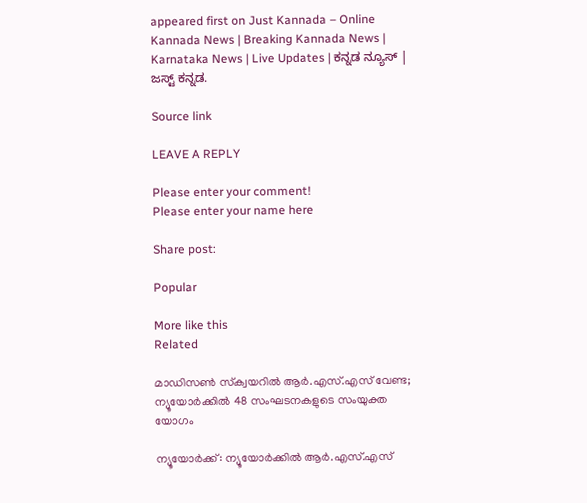appeared first on Just Kannada – Online Kannada News | Breaking Kannada News | Karnataka News | Live Updates | ಕನ್ನಡ ನ್ಯೂಸ್ | ಜಸ್ಟ್ ಕನ್ನಡ.

Source link

LEAVE A REPLY

Please enter your comment!
Please enter your name here

Share post:

Popular

More like this
Related

മാഡിസണ്‍ സ്‌ക്വയറില്‍ ആര്‍.എസ്.എസ് വേണ്ട; ന്യൂയോര്‍ക്കിൽ 48 സംഘടനകളുടെ സംയുക്ത യോഗം

ന്യൂയോര്‍ക്ക്: ന്യൂയോര്‍ക്കില്‍ ആര്‍.എസ്.എസ്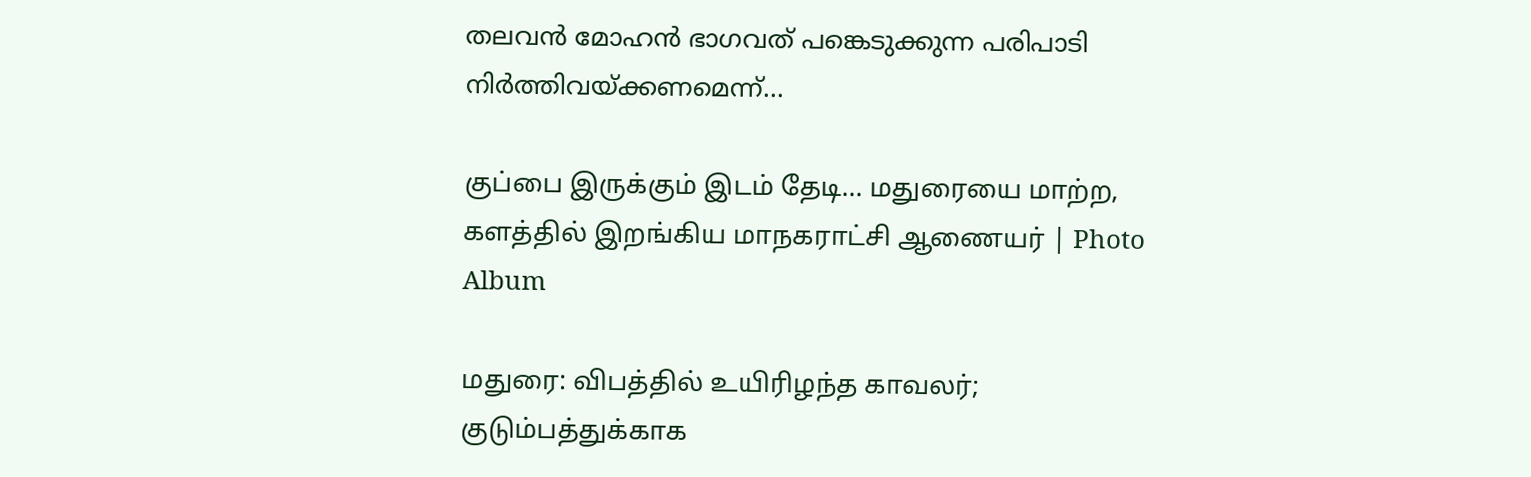തലവന്‍ മോഹന്‍ ഭാഗവത് പങ്കെടുക്കുന്ന പരിപാടി നിര്‍ത്തിവയ്ക്കണമെന്ന്...

குப்பை இருக்கும் இடம் தேடி… மதுரையை மாற்ற, களத்தில் இறங்கிய மாநகராட்சி ஆணையர் | Photo Album

மதுரை: விபத்தில் உயிரிழந்த காவலர்; குடும்பத்துக்காக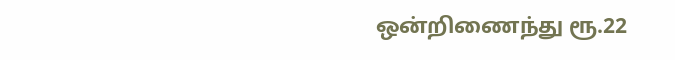ஒன்றிணைந்து ரூ.22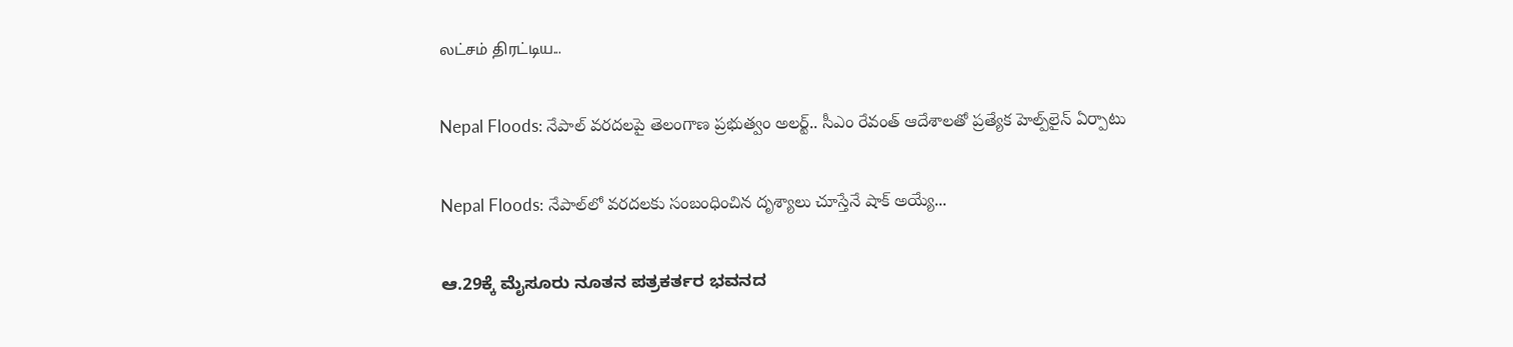லட்சம் திரட்டிய...

Nepal Floods: నేపాల్ వరదలపై తెలంగాణ ప్రభుత్వం అలర్ట్.. సీఎం రేవంత్‌ ఆదేశాలతో ప్రత్యేక హెల్ప్‌లైన్ ఏర్పాటు

Nepal Floods: నేపాల్‌లో వరదలకు సంబంధించిన దృశ్యాలు చూస్తేనే షాక్‌ అయ్యే...

ಆ.29ಕ್ಕೆ ಮೈಸೂರು ನೂತನ ಪತ್ರಕರ್ತರ ಭವನದ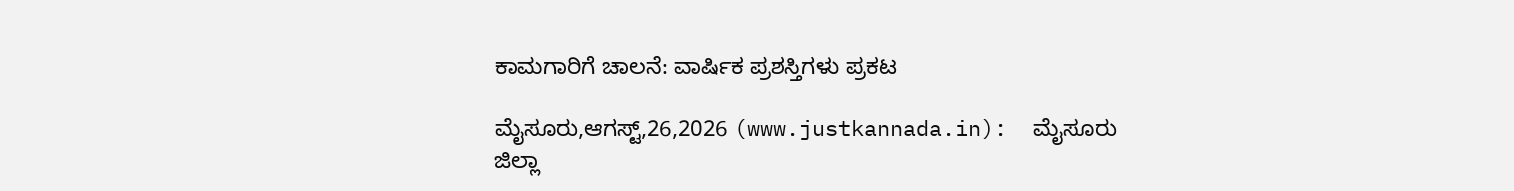ಕಾಮಗಾರಿಗೆ ಚಾಲನೆ: ವಾರ್ಷಿಕ ಪ್ರಶಸ್ತಿಗಳು ಪ್ರಕಟ

ಮೈಸೂರು,ಆಗಸ್ಟ್,26,2026 (www.justkannada.in):  ಮೈಸೂರು ಜಿಲ್ಲಾ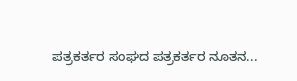ಪತ್ರಕರ್ತರ ಸಂಘದ ಪತ್ರಕರ್ತರ ನೂತನ...